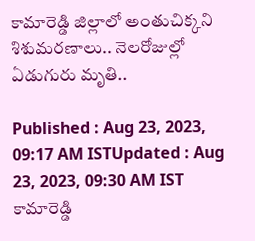కామారెడ్డి జిల్లాలో అంతుచిక్కని శిశుమరణాలు.. నెలరోజుల్లో ఏడుగురు మృతి..

Published : Aug 23, 2023, 09:17 AM ISTUpdated : Aug 23, 2023, 09:30 AM IST
కామారెడ్డి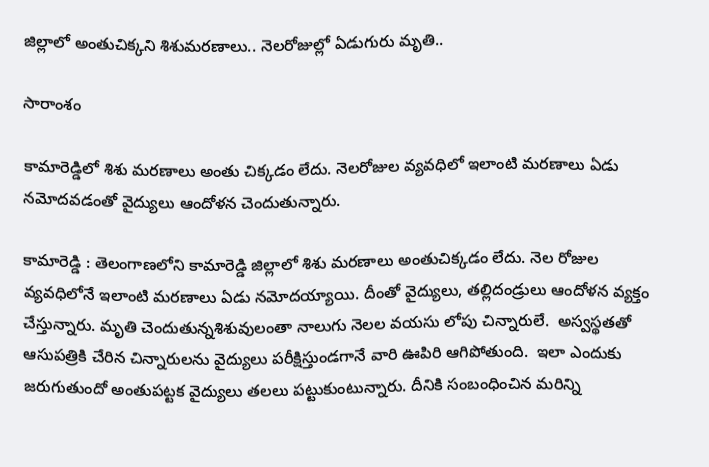జిల్లాలో అంతుచిక్కని శిశుమరణాలు.. నెలరోజుల్లో ఏడుగురు మృతి..

సారాంశం

కామారెడ్డిలో శిశు మరణాలు అంతు చిక్కడం లేదు. నెలరోజుల వ్యవధిలో ఇలాంటి మరణాలు ఏడు నమోదవడంతో వైద్యులు ఆందోళన చెందుతున్నారు.

కామారెడ్డి : తెలంగాణలోని కామారెడ్డి జిల్లాలో శిశు మరణాలు అంతుచిక్కడం లేదు. నెల రోజుల వ్యవధిలోనే ఇలాంటి మరణాలు ఏడు నమోదయ్యాయి. దీంతో వైద్యులు, తల్లిదండ్రులు ఆందోళన వ్యక్తం చేస్తున్నారు. మృతి చెందుతున్నశిశువులంతా నాలుగు నెలల వయసు లోపు చిన్నారులే.  అస్వస్థతతో ఆసుపత్రికి చేరిన చిన్నారులను వైద్యులు పరీక్షిస్తుండగానే వారి ఊపిరి ఆగిపోతుంది.  ఇలా ఎందుకు జరుగుతుందో అంతుపట్టక వైద్యులు తలలు పట్టుకుంటున్నారు. దీనికి సంబంధించిన మరిన్ని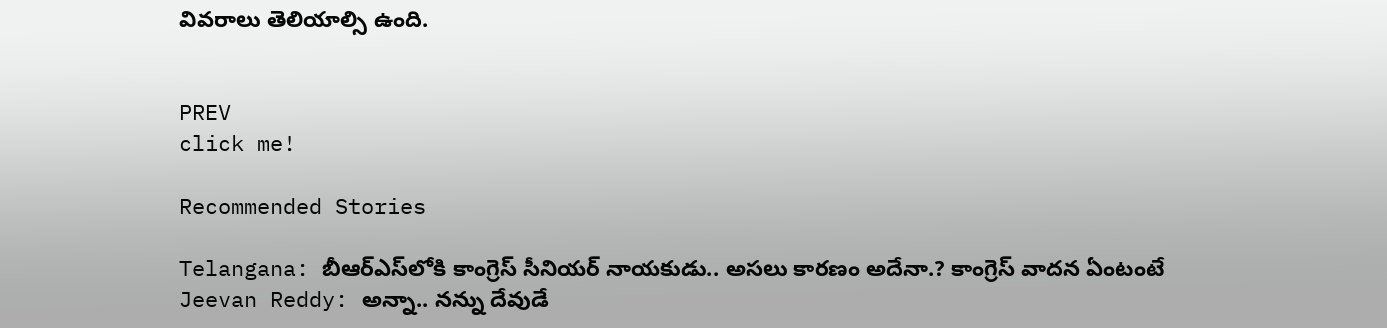వివరాలు తెలియాల్సి ఉంది.


PREV
click me!

Recommended Stories

Telangana: బీఆర్ఎస్‌లోకి కాంగ్రెస్ సీనియ‌ర్ నాయ‌కుడు.. అస‌లు కార‌ణం అదేనా.? కాంగ్రెస్ వాద‌న ఏంటంటే
Jeevan Reddy: అన్నా.. నన్ను దేవుడే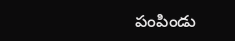పంపిండు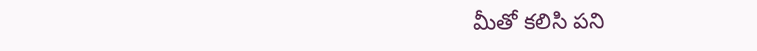మీతో కలిసి పని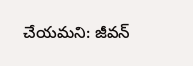చేయమని: జీవన్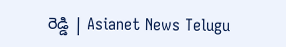రెడ్డి | Asianet News Telugu